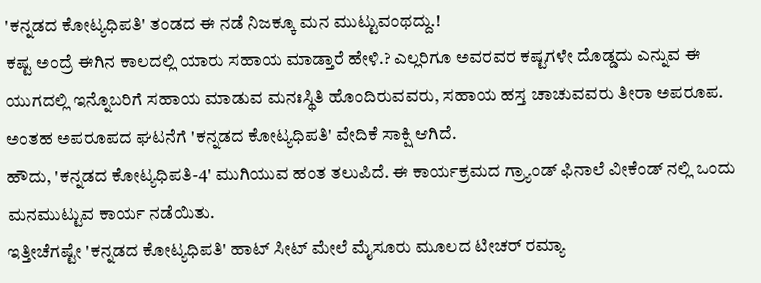'ಕನ್ನಡದ ಕೋಟ್ಯಧಿಪತಿ' ತಂಡದ ಈ ನಡೆ ನಿಜಕ್ಕೂ ಮನ ಮುಟ್ಟುವಂಥದ್ದು.!
ಕಷ್ಟ ಅಂದ್ರೆ ಈಗಿನ ಕಾಲದಲ್ಲಿ ಯಾರು ಸಹಾಯ ಮಾಡ್ತಾರೆ ಹೇಳಿ.? ಎಲ್ಲರಿಗೂ ಅವರವರ ಕಷ್ಟಗಳೇ ದೊಡ್ಡದು ಎನ್ನುವ ಈ ಯುಗದಲ್ಲಿ ಇನ್ನೊಬರಿಗೆ ಸಹಾಯ ಮಾಡುವ ಮನಃಸ್ಥಿತಿ ಹೊಂದಿರುವವರು, ಸಹಾಯ ಹಸ್ತ ಚಾಚುವವರು ತೀರಾ ಅಪರೂಪ. ಅಂತಹ ಅಪರೂಪದ ಘಟನೆಗೆ 'ಕನ್ನಡದ ಕೋಟ್ಯಧಿಪತಿ' ವೇದಿಕೆ ಸಾಕ್ಷಿ ಆಗಿದೆ.
ಹೌದು, 'ಕನ್ನಡದ ಕೋಟ್ಯಧಿಪತಿ-4' ಮುಗಿಯುವ ಹಂತ ತಲುಪಿದೆ. ಈ ಕಾರ್ಯಕ್ರಮದ ಗ್ರ್ಯಾಂಡ್ ಫಿನಾಲೆ ವೀಕೆಂಡ್ ನಲ್ಲಿ ಒಂದು ಮನಮುಟ್ಟುವ ಕಾರ್ಯ ನಡೆಯಿತು.
ಇತ್ತೀಚೆಗಷ್ಟೇ 'ಕನ್ನಡದ ಕೋಟ್ಯಧಿಪತಿ' ಹಾಟ್ ಸೀಟ್ ಮೇಲೆ ಮೈಸೂರು ಮೂಲದ ಟೀಚರ್ ರಮ್ಯಾ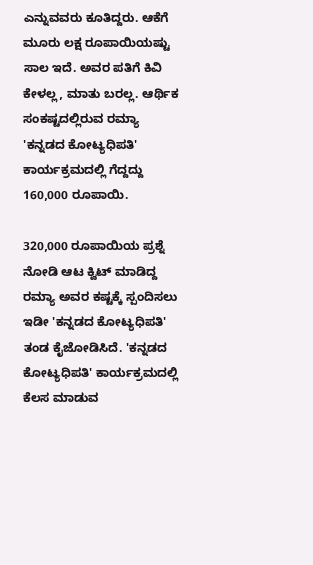ಎನ್ನುವವರು ಕೂತಿದ್ದರು. ಆಕೆಗೆ ಮೂರು ಲಕ್ಷ ರೂಪಾಯಿಯಷ್ಟು ಸಾಲ ಇದೆ. ಅವರ ಪತಿಗೆ ಕಿವಿ ಕೇಳಲ್ಲ, ಮಾತು ಬರಲ್ಲ. ಆರ್ಥಿಕ ಸಂಕಷ್ಟದಲ್ಲಿರುವ ರಮ್ಯಾ 'ಕನ್ನಡದ ಕೋಟ್ಯಧಿಪತಿ' ಕಾರ್ಯಕ್ರಮದಲ್ಲಿ ಗೆದ್ದದ್ದು 160,000 ರೂಪಾಯಿ.

320,000 ರೂಪಾಯಿಯ ಪ್ರಶ್ನೆ ನೋಡಿ ಆಟ ಕ್ವಿಟ್ ಮಾಡಿದ್ದ ರಮ್ಯಾ ಅವರ ಕಷ್ಟಕ್ಕೆ ಸ್ಪಂದಿಸಲು ಇಡೀ 'ಕನ್ನಡದ ಕೋಟ್ಯಧಿಪತಿ' ತಂಡ ಕೈಜೋಡಿಸಿದೆ. 'ಕನ್ನಡದ ಕೋಟ್ಯಧಿಪತಿ' ಕಾರ್ಯಕ್ರಮದಲ್ಲಿ ಕೆಲಸ ಮಾಡುವ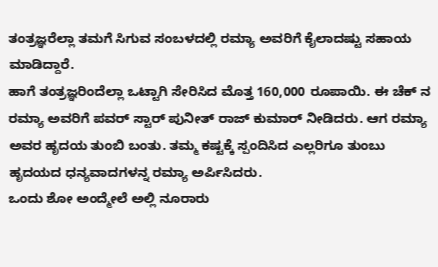ತಂತ್ರಜ್ಞರೆಲ್ಲಾ ತಮಗೆ ಸಿಗುವ ಸಂಬಳದಲ್ಲಿ ರಮ್ಯಾ ಅವರಿಗೆ ಕೈಲಾದಷ್ಟು ಸಹಾಯ ಮಾಡಿದ್ದಾರೆ.
ಹಾಗೆ ತಂತ್ರಜ್ಞರಿಂದೆಲ್ಲಾ ಒಟ್ಟಾಗಿ ಸೇರಿಸಿದ ಮೊತ್ತ 160,000 ರೂಪಾಯಿ. ಈ ಚೆಕ್ ನ ರಮ್ಯಾ ಅವರಿಗೆ ಪವರ್ ಸ್ಟಾರ್ ಪುನೀತ್ ರಾಜ್ ಕುಮಾರ್ ನೀಡಿದರು. ಆಗ ರಮ್ಯಾ ಅವರ ಹೃದಯ ತುಂಬಿ ಬಂತು. ತಮ್ಮ ಕಷ್ಟಕ್ಕೆ ಸ್ಪಂದಿಸಿದ ಎಲ್ಲರಿಗೂ ತುಂಬು ಹೃದಯದ ಧನ್ಯವಾದಗಳನ್ನ ರಮ್ಯಾ ಅರ್ಪಿಸಿದರು.
ಒಂದು ಶೋ ಅಂದ್ಮೇಲೆ ಅಲ್ಲಿ ನೂರಾರು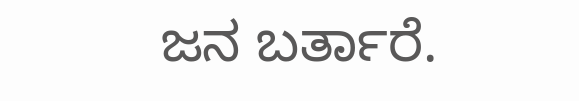ಜನ ಬರ್ತಾರೆ.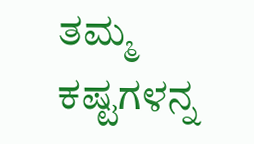ತಮ್ಮ ಕಷ್ಟಗಳನ್ನ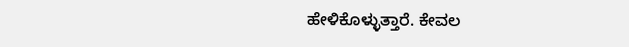ಹೇಳಿಕೊಳ್ಳುತ್ತಾರೆ. ಕೇವಲ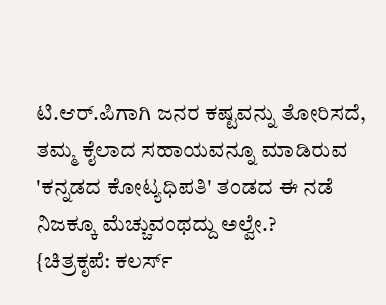ಟಿ.ಆರ್.ಪಿಗಾಗಿ ಜನರ ಕಷ್ಟವನ್ನು ತೋರಿಸದೆ, ತಮ್ಮ ಕೈಲಾದ ಸಹಾಯವನ್ನೂ ಮಾಡಿರುವ 'ಕನ್ನಡದ ಕೋಟ್ಯಧಿಪತಿ' ತಂಡದ ಈ ನಡೆ ನಿಜಕ್ಕೂ ಮೆಚ್ಚುವಂಥದ್ದು ಅಲ್ವೇ.?
{ಚಿತ್ರಕೃಪೆ: ಕಲರ್ಸ್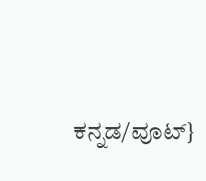ಕನ್ನಡ/ವೂಟ್}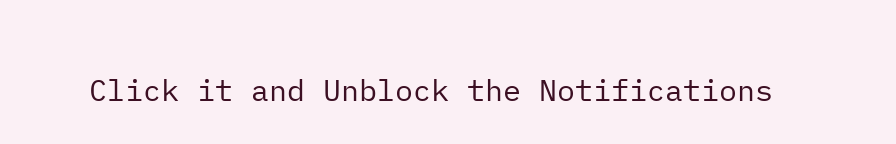Click it and Unblock the Notifications